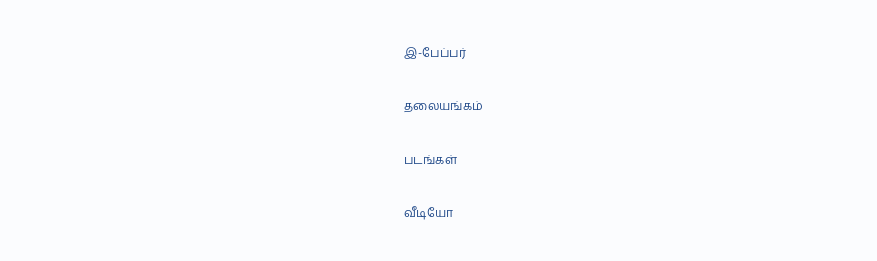இ-பேப்பர்

தலையங்கம்

படங்கள்

வீடியோ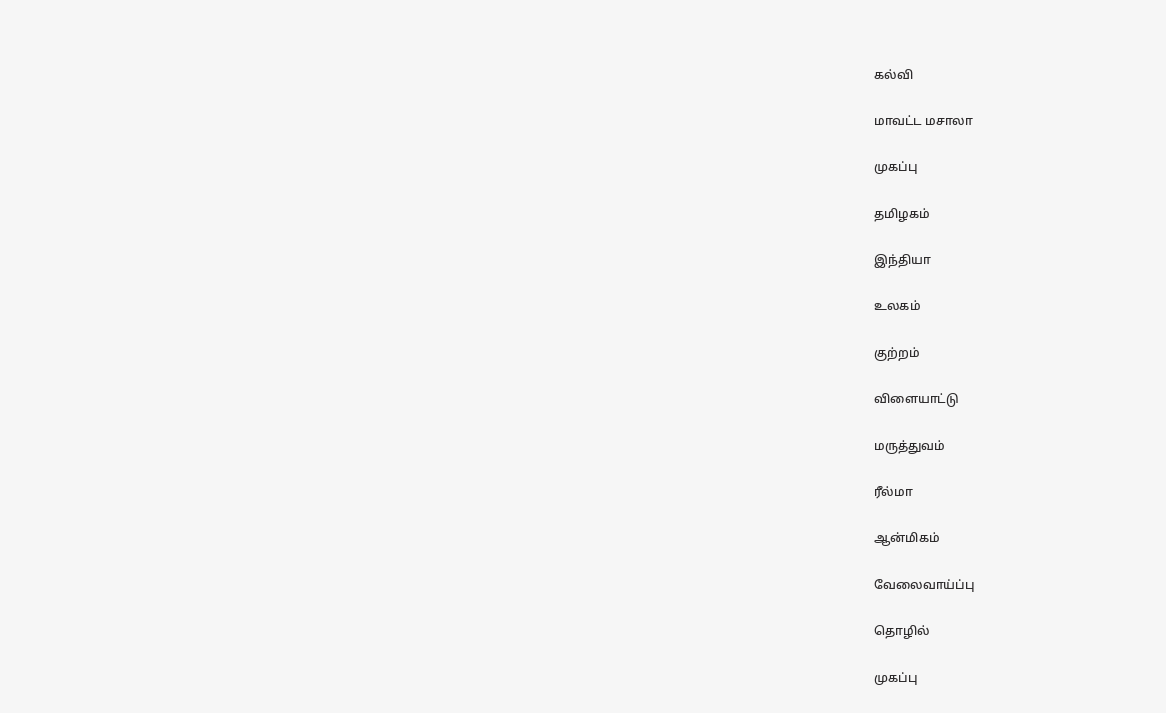கல்வி

மாவட்ட மசாலா

முகப்பு

தமிழகம்

இந்தியா

உலகம்

குற்றம்

விளையாட்டு

மருத்துவம்

ரீல்மா

ஆன்மிகம்

வேலைவாய்ப்பு

தொழில்

முகப்பு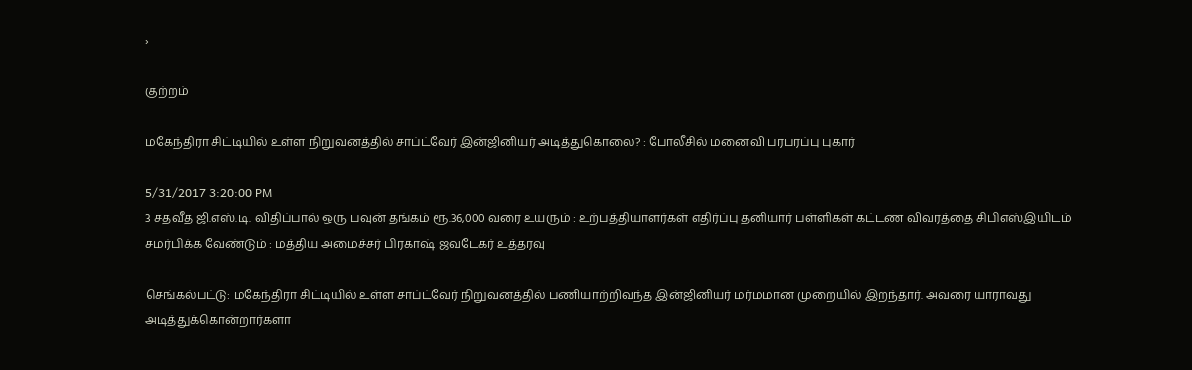›

குற்றம்

மகேந்திரா சிட்டியில் உள்ள நிறுவனத்தில் சாப்ட்வேர் இன்ஜினியர் அடித்துகொலை? : போலீசில் மனைவி பரபரப்பு புகார்

5/31/2017 3:20:00 PM
3 சதவீத ஜி.எஸ்.டி. விதிப்பால் ஒரு பவுன் தங்கம் ரூ.36,000 வரை உயரும் : உற்பத்தியாளர்கள் எதிர்ப்பு தனியார் பள்ளிகள் கட்டண விவரத்தை சிபிஎஸ்இயிடம் சமர்பிக்க வேண்டும் : மத்திய அமைச்சர் பிரகாஷ் ஜவடேகர் உத்தரவு

செங்கல்பட்டு: மகேந்திரா சிட்டியில் உள்ள சாப்ட்வேர் நிறுவனத்தில் பணியாற்றிவந்த இன்ஜினியர் மர்மமான முறையில் இறந்தார். அவரை யாராவது  அடித்துக்கொன்றார்களா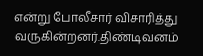என்று போலீசார் விசாரித்து வருகின்றனர்.திண்டிவனம்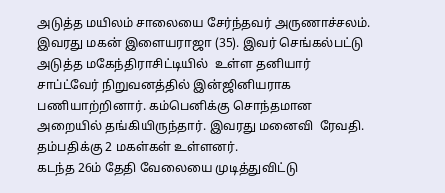அடுத்த மயிலம் சாலையை சேர்ந்தவர் அருணாச்சலம். இவரது மகன் இளையராஜா (35). இவர் செங்கல்பட்டு அடுத்த மகேந்திராசிட்டியில்  உள்ள தனியார் சாப்ட்வேர் நிறுவனத்தில் இன்ஜினியராக பணியாற்றினார். கம்பெனிக்கு சொந்தமான அறையில் தங்கியிருந்தார். இவரது மனைவி  ரேவதி. தம்பதிக்கு 2 மகள்கள் உள்ளனர்.
கடந்த 26ம் தேதி வேலையை முடித்துவிட்டு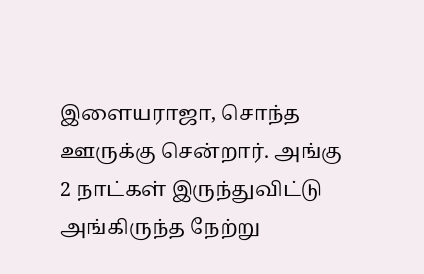இளையராஜா, சொந்த ஊருக்கு சென்றார். அங்கு 2 நாட்கள் இருந்துவிட்டு அங்கிருந்த நேற்று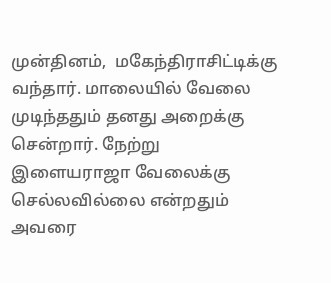முன்தினம்,  மகேந்திராசிட்டிக்கு வந்தார். மாலையில் வேலை முடிந்ததும் தனது அறைக்கு சென்றார். நேற்று இளையராஜா வேலைக்கு செல்லவில்லை என்றதும்  அவரை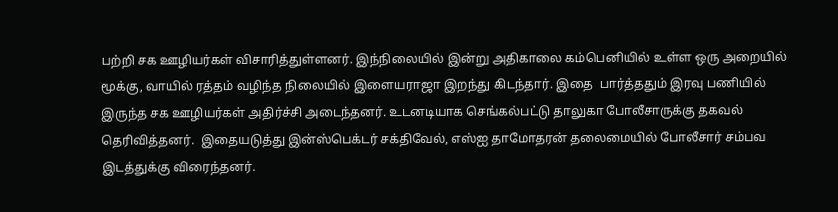பற்றி சக ஊழியர்கள் விசாரித்துள்ளனர். இந்நிலையில் இன்று அதிகாலை கம்பெனியில் உள்ள ஒரு அறையில் மூக்கு, வாயில் ரத்தம் வழிந்த நிலையில் இளையராஜா இறந்து கிடந்தார். இதை  பார்த்ததும் இரவு பணியில் இருந்த சக ஊழியர்கள் அதிர்ச்சி அடைந்தனர். உடனடியாக செங்கல்பட்டு தாலுகா போலீசாருக்கு தகவல் தெரிவித்தனர்.  இதையடுத்து இன்ஸ்பெக்டர் சக்திவேல், எஸ்ஐ தாமோதரன் தலைமையில் போலீசார் சம்பவ இடத்துக்கு விரைந்தனர்.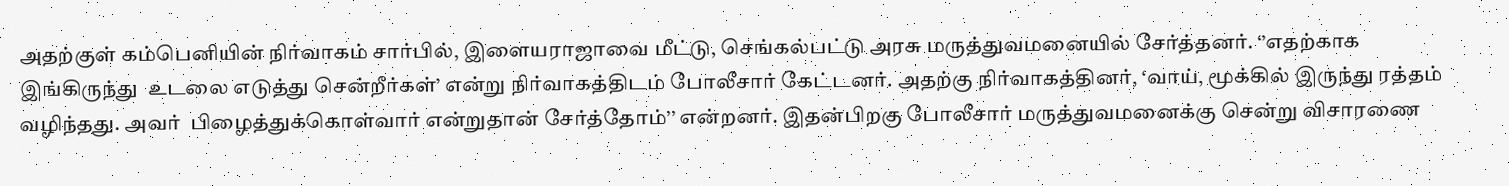அதற்குள் கம்பெனியின் நிர்வாகம் சார்பில், இளையராஜாவை மீட்டு, செங்கல்பட்டு அரசு மருத்துவமனையில் சேர்த்தனர். ‘’எதற்காக இங்கிருந்து  உடலை எடுத்து சென்றீர்கள்’ என்று நிர்வாகத்திடம் போலீசார் கேட்டனர். அதற்கு நிர்வாகத்தினர், ‘வாய், மூக்கில் இருந்து ரத்தம் வழிந்தது. அவர்  பிழைத்துக்கொள்வார் என்றுதான் சேர்த்தோம்’’ என்றனர். இதன்பிறகு போலீசார் மருத்துவமனைக்கு சென்று விசாரணை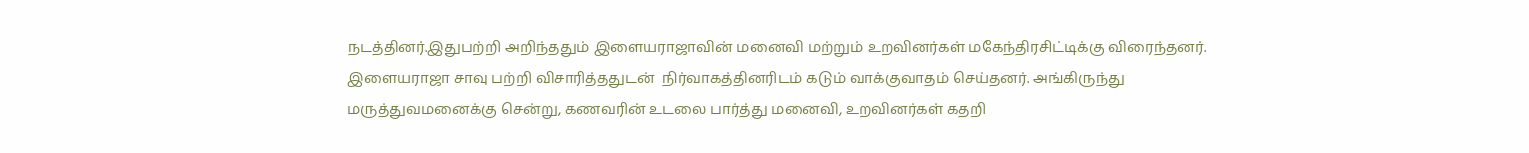நடத்தினர்.இதுபற்றி அறிந்ததும் இளையராஜாவின் மனைவி மற்றும் உறவினர்கள் மகேந்திரசிட்டிக்கு விரைந்தனர். இளையராஜா சாவு பற்றி விசாரித்ததுடன்  நிர்வாகத்தினரிடம் கடும் வாக்குவாதம் செய்தனர். அங்கிருந்து மருத்துவமனைக்கு சென்று, கணவரின் உடலை பார்த்து மனைவி, உறவினர்கள் கதறி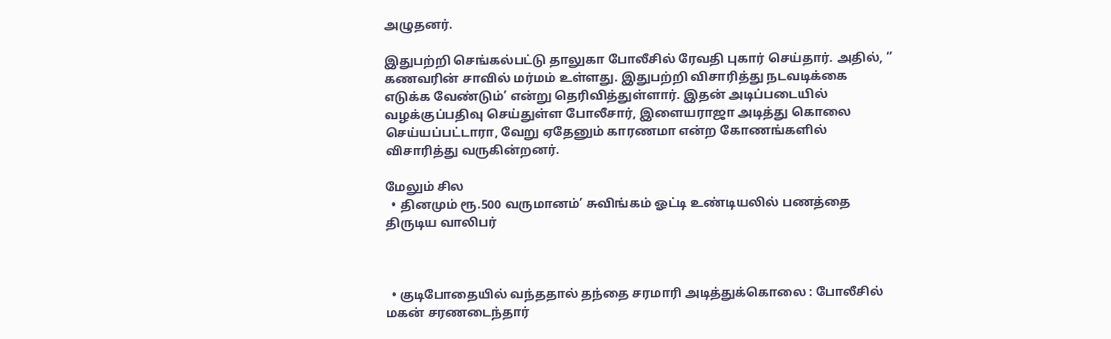அழுதனர்.

இதுபற்றி செங்கல்பட்டு தாலுகா போலீசில் ரேவதி புகார் செய்தார். அதில், ‘’ கணவரின் சாவில் மர்மம் உள்ளது. இதுபற்றி விசாரித்து நடவடிக்கை  எடுக்க வேண்டும்’ என்று தெரிவித்துள்ளார். இதன் அடிப்படையில் வழக்குப்பதிவு செய்துள்ள போலீசார், இளையராஜா அடித்து கொலை  செய்யப்பட்டாரா, வேறு ஏதேனும் காரணமா என்ற கோணங்களில் விசாரித்து வருகின்றனர்.

மேலும் சில
  • தினமும் ரூ.500 வருமானம்’ சுவிங்கம் ஓட்டி உண்டியலில் பணத்தை திருடிய வாலிபர்



  • குடிபோதையில் வந்ததால் தந்தை சரமாரி அடித்துக்கொலை : போலீசில் மகன் சரணடைந்தார்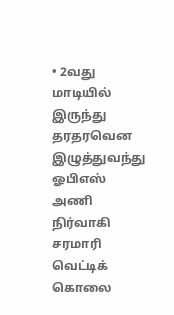• 2வது மாடியில் இருந்து தரதரவென இழுத்துவந்து ஓபிஎஸ் அணி நிர்வாகி சரமாரி வெட்டிக் கொலை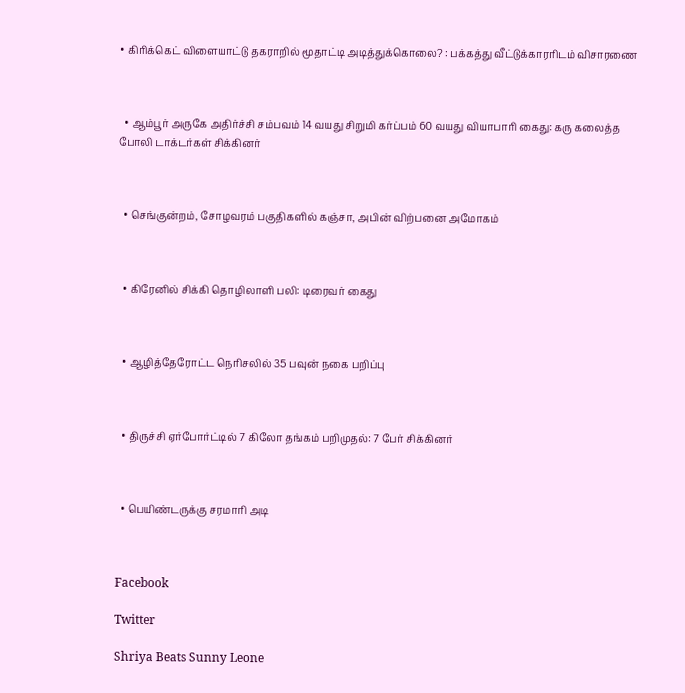• கிரிக்கெட் விளையாட்டு தகராறில் மூதாட்டி அடித்துக்கொலை? : பக்கத்து வீட்டுக்காரரிடம் விசாரணை



  • ஆம்பூர் அருகே அதிர்ச்சி சம்பவம் 14 வயது சிறுமி கர்ப்பம் 60 வயது வியாபாரி கைது: கரு கலைத்த போலி டாக்டர்கள் சிக்கினர்



  • செங்குன்றம், சோழவரம் பகுதிகளில் கஞ்சா, அபின் விற்பனை அமோகம்



  • கிரேனில் சிக்கி தொழிலாளி பலி: டிரைவர் கைது



  • ஆழித்தேரோட்ட நெரிசலில் 35 பவுன் நகை பறிப்பு



  • திருச்சி ஏர்போர்ட்டில் 7 கிலோ தங்கம் பறிமுதல்: 7 பேர் சிக்கினர்



  • பெயிண்டருக்கு சரமாரி அடி



Facebook

Twitter

Shriya Beats Sunny Leone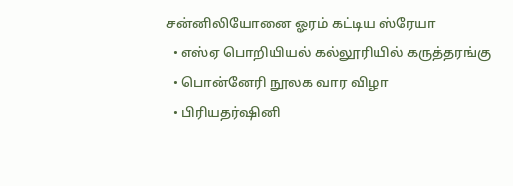சன்னிலியோனை ஓரம் கட்டிய ஸ்ரேயா
  • எஸ்ஏ பொறியியல் கல்லூரியில் கருத்தரங்கு
  • பொன்னேரி நூலக வார விழா
  • பிரியதர்ஷினி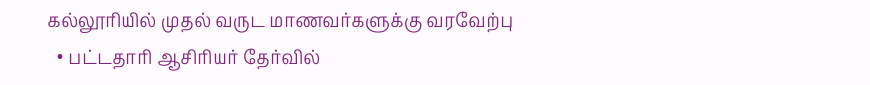கல்லூரியில் முதல் வருட மாணவர்களுக்கு வரவேற்பு
  • பட்டதாரி ஆசிரியர் தேர்வில்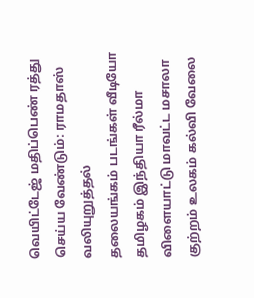வெயிட்டேஜ் மதிப்பெண் ரத்து செய்ய வேண்டும்: ராமதாஸ் வலியுறுத்தல்
தலையங்கம் படங்கள் வீடியோ தமிழகம் இந்தியா ரீல்மா விளையாட்டு மாவட்ட மசாலா குற்றம் உலகம் கல்வி வேலை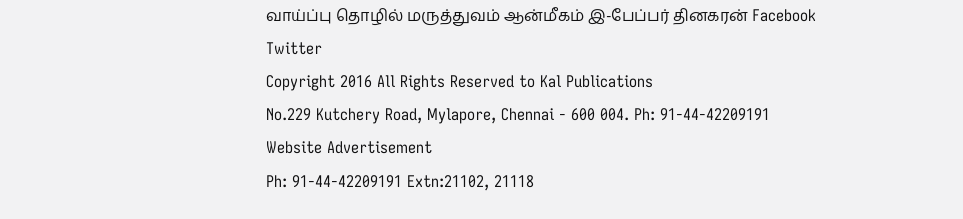வாய்ப்பு தொழில் மருத்துவம் ஆன்மீகம் இ-பேப்பர் தினகரன் Facebook Twitter
Copyright 2016 All Rights Reserved to Kal Publications
No.229 Kutchery Road, Mylapore, Chennai - 600 004. Ph: 91-44-42209191
Website Advertisement
Ph: 91-44-42209191 Extn:21102, 21118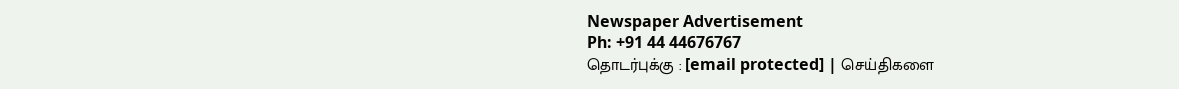Newspaper Advertisement
Ph: +91 44 44676767
தொடர்புக்கு : [email protected] | செய்திகளை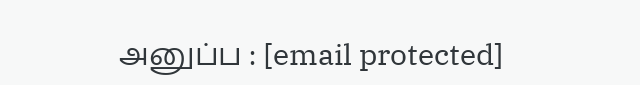அனுப்ப : [email protected]